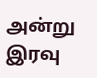அன்று இரவு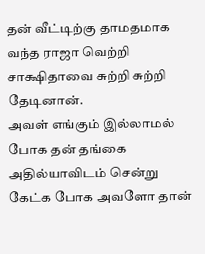தன் வீட்டிற்கு தாமதமாக வந்த ராஜா வெற்றி சாக்ஷிதாவை சுற்றி சுற்றி தேடினான்.
அவள் எங்கும் இல்லாமல் போக தன் தங்கை அதில்யாவிடம் சென்று கேட்க போக அவளோ தான்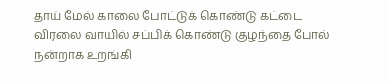தாய் மேல் காலை போட்டுக் கொண்டு கட்டை விரலை வாயில் சப்பிக் கொண்டு குழந்தை போல் நன்றாக உறங்கி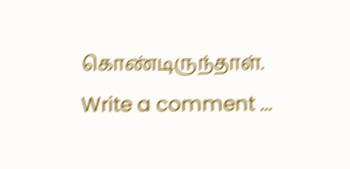கொண்டிருந்தாள்.
Write a comment ...